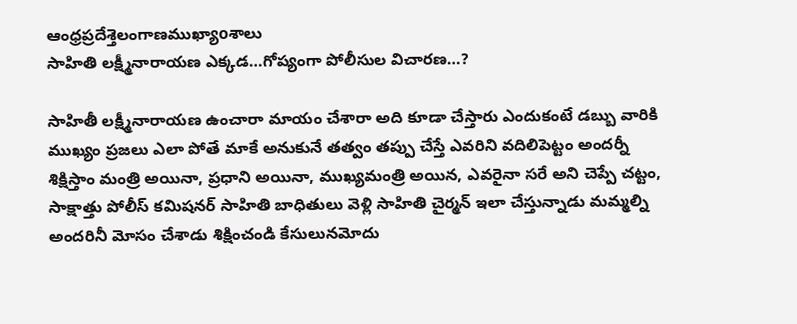ఆంధ్రప్రదేశ్తెలంగాణముఖ్యాoశాలు
సాహితి లక్ష్మీనారాయణ ఎక్కడ…గోప్యంగా పోలీసుల విచారణ…?

సాహితీ లక్ష్మీనారాయణ ఉంచారా మాయం చేశారా అది కూడా చేస్తారు ఎందుకంటే డబ్బు వారికి ముఖ్యం ప్రజలు ఎలా పోతే మాకే అనుకునే తత్వం తప్పు చేస్తే ఎవరిని వదిలిపెట్టం అందర్నీ శిక్షిస్తాం మంత్రి అయినా, ప్రధాని అయినా, ముఖ్యమంత్రి అయిన, ఎవరైనా సరే అని చెప్పే చట్టం, సాక్షాత్తు పోలీస్ కమిషనర్ సాహితి బాధితులు వెళ్లి సాహితి చైర్మన్ ఇలా చేస్తున్నాడు మమ్మల్ని అందరినీ మోసం చేశాడు శిక్షించండి కేసులునమోదు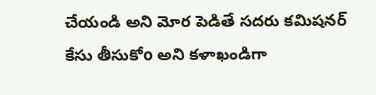చేయండి అని మోర పెడితే సదరు కమిషనర్ కేసు తీసుకోo అని కళాఖండిగా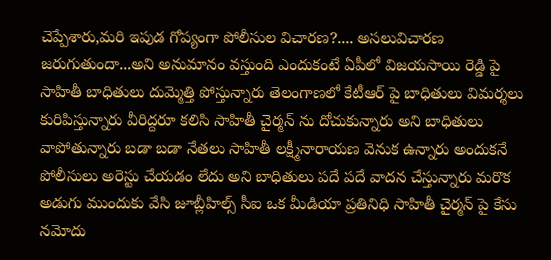చెప్పేశారు,మరి ఇపుడ గోప్యంగా పోలీసుల విచారణ?.... అసలువిచారణ జరుగుతుందా...అని అనుమానం వస్తుంది ఎందుకంటే ఏపీలో విజయసాయి రెడ్డి పై సాహితీ బాధితులు దుమ్మెత్తి పోస్తున్నారు తెలంగాణలో కేటీఆర్ పై బాధితులు విమర్శలు కురిపిస్తున్నారు వీరిద్దరూ కలిసి సాహితీ చైర్మన్ ను దోచుకున్నారు అని బాధితులు వాపోతున్నారు బడా బడా నేతలు సాహితీ లక్ష్మీనారాయణ వెనుక ఉన్నారు అందుకనే పోలీసులు అరెస్టు చేయడం లేదు అని బాధితులు పదే పదే వాదన చేస్తున్నారు మరొక అడుగు ముందుకు వేసి జూబ్లీహిల్స్ సీఐ ఒక మీడియా ప్రతినిధి సాహితీ చైర్మన్ పై కేసు నమోదు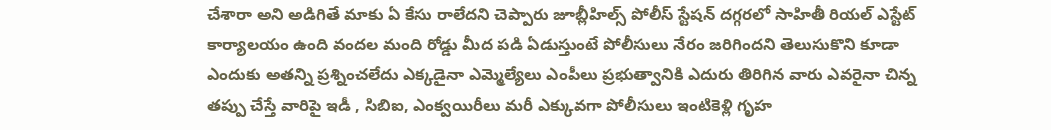చేశారా అని అడిగితే మాకు ఏ కేసు రాలేదని చెప్పారు జూబ్లీహిల్స్ పోలీస్ స్టేషన్ దగ్గరలో సాహితీ రియల్ ఎస్టేట్ కార్యాలయం ఉంది వందల మంది రోడ్డు మీద పడి ఏడుస్తుంటే పోలీసులు నేరం జరిగిందని తెలుసుకొని కూడా ఎందుకు అతన్ని ప్రశ్నించలేదు ఎక్కడైనా ఎమ్మెల్యేలు ఎంపీలు ప్రభుత్వానికి ఎదురు తిరిగిన వారు ఎవరైనా చిన్న తప్పు చేస్తే వారిపై ఇడీ , సిబిఐ, ఎంక్వయిరీలు మరీ ఎక్కువగా పోలీసులు ఇంటికెళ్లి గృహ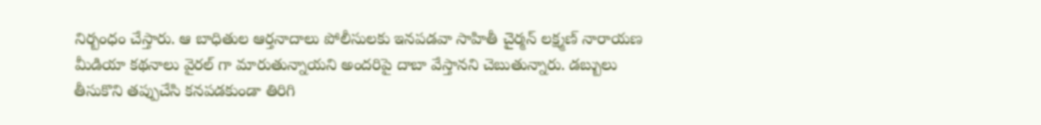నిర్బంధం చేస్తారు. ఆ బాధితుల ఆర్తనాదాలు పోలీసులకు ఇనపడవా సాహితీ చైర్మన్ లక్ష్మణ్ నారాయణ మీడియా కథనాలు వైరల్ గా మారుతున్నాయని అందరిపై దాబా వేస్తానని చెబుతున్నారు. డబ్బులు తీసుకొని తప్పుచేసి కనపడకుండా తిరిగి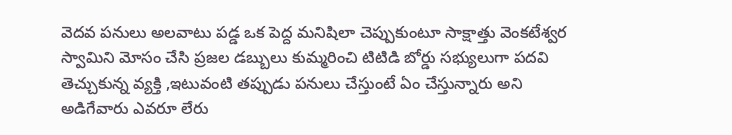వెదవ పనులు అలవాటు పడ్డ ఒక పెద్ద మనిషిలా చెప్పుకుంటూ సాక్షాత్తు వెంకటేశ్వర స్వామిని మోసం చేసి ప్రజల డబ్బులు కుమ్మరించి టిటిడి బోర్డు సభ్యులుగా పదవి తెచ్చుకున్న వ్యక్తి ,ఇటువంటి తప్పుడు పనులు చేస్తుంటే ఏం చేస్తున్నారు అని అడిగేవారు ఎవరూ లేరు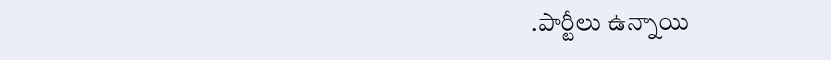.పార్టీలు ఉన్నాయి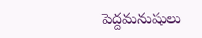పెద్దమనుషులు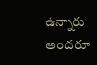ఉన్నారు అందరూ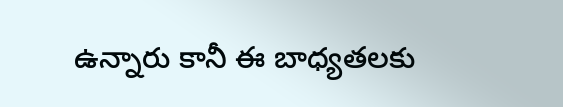ఉన్నారు కానీ ఈ బాధ్యతలకు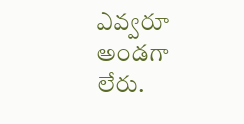ఎవ్వరూ అండగా లేరు.